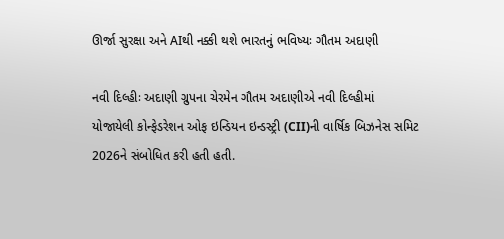ઊર્જા સુરક્ષા અને AIથી નક્કી થશે ભારતનું ભવિષ્યઃ ગૌતમ અદાણી

નવી દિલ્હીઃ અદાણી ગ્રુપના ચેરમેન ગૌતમ અદાણીએ નવી દિલ્હીમાં યોજાયેલી કોન્ફેડરેશન ઓફ ઇન્ડિયન ઇન્ડસ્ટ્રી (CII)ની વાર્ષિક બિઝનેસ સમિટ 2026ને સંબોધિત કરી હતી હતી.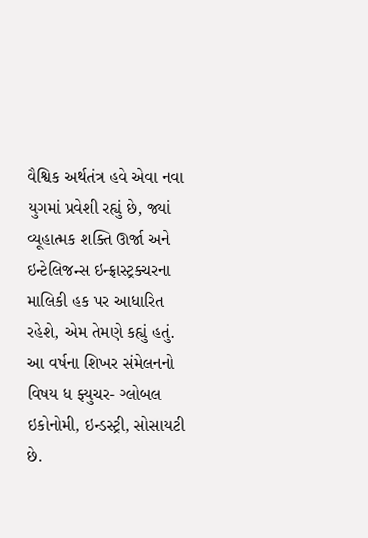વૈશ્વિક અર્થતંત્ર હવે એવા નવા યુગમાં પ્રવેશી રહ્યું છે, જ્યાં વ્યૂહાત્મક શક્તિ ઊર્જા અને ઇન્ટેલિજન્સ ઇન્ફ્રાસ્ટ્રક્ચરના માલિકી હક પર આધારિત રહેશે, એમ તેમણે કહ્યું હતું. આ વર્ષના શિખર સંમેલનનો વિષય ધ ફ્યુચર- ગ્લોબલ ઇકોનોમી, ઇન્ડસ્ટ્રી, સોસાયટી છે.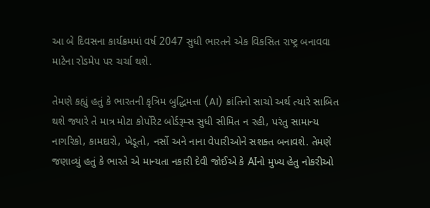આ બે દિવસના કાર્યક્રમમાં વર્ષ 2047 સુધી ભારતને એક વિકસિત રાષ્ટ્ર બનાવવા માટેના રોડમેપ પર ચર્ચા થશે.

તેમણે કહ્યું હતું કે ભારતની કૃત્રિમ બુદ્ધિમત્તા (AI) ક્રાંતિનો સાચો અર્થ ત્યારે સાબિત થશે જ્યારે તે માત્ર મોટા કોર્પોરેટ બોર્ડરૂમ્સ સુધી સીમિત ન રહી, પરંતુ સામાન્ય નાગરિકો, કામદારો, ખેડૂતો, નર્સો અને નાના વેપારીઓને સશક્ત બનાવશે. તેમણે જણાવ્યું હતું કે ભારતે એ માન્યતા નકારી દેવી જોઈએ કે AIનો મુખ્ય હેતુ નોકરીઓ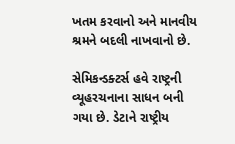ખતમ કરવાનો અને માનવીય શ્રમને બદલી નાખવાનો છે.

સેમિકન્ડક્ટર્સ હવે રાષ્ટ્રની વ્યૂહરચનાના સાધન બની ગયા છે. ડેટાને રાષ્ટ્રીય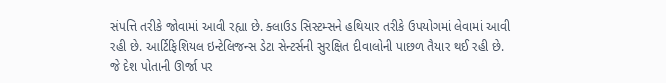સંપત્તિ તરીકે જોવામાં આવી રહ્યા છે. ક્લાઉડ સિસ્ટમ્સને હથિયાર તરીકે ઉપયોગમાં લેવામાં આવી રહી છે. આર્ટિફિશિયલ ઇન્ટેલિજન્સ ડેટા સેન્ટર્સની સુરક્ષિત દીવાલોની પાછળ તૈયાર થઈ રહી છે. જે દેશ પોતાની ઊર્જા પર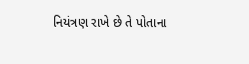નિયંત્રણ રાખે છે તે પોતાના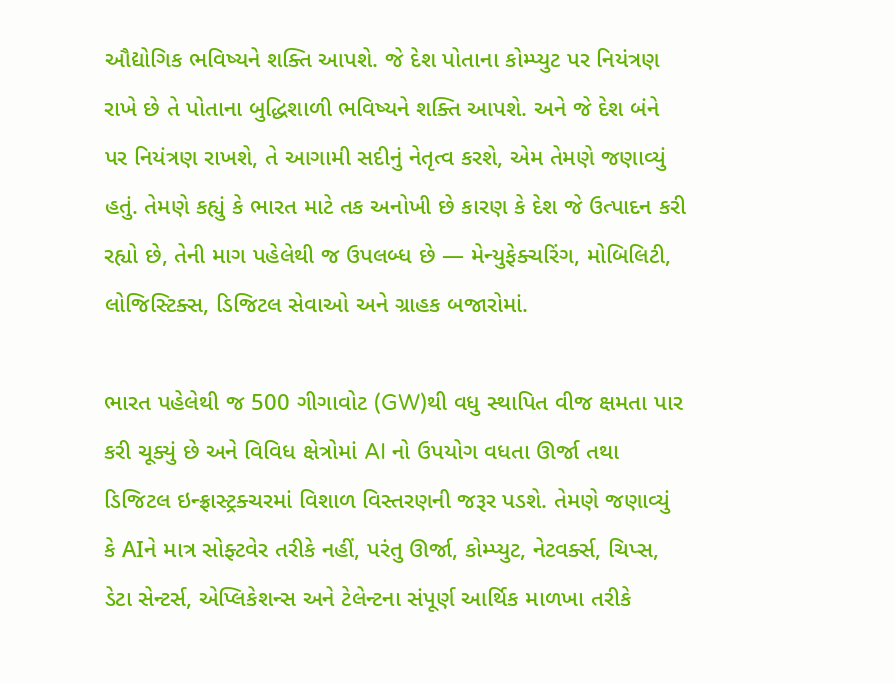ઔદ્યોગિક ભવિષ્યને શક્તિ આપશે. જે દેશ પોતાના કોમ્પ્યુટ પર નિયંત્રણ રાખે છે તે પોતાના બુદ્ધિશાળી ભવિષ્યને શક્તિ આપશે. અને જે દેશ બંને પર નિયંત્રણ રાખશે, તે આગામી સદીનું નેતૃત્વ કરશે, એમ તેમણે જણાવ્યું હતું. તેમણે કહ્યું કે ભારત માટે તક અનોખી છે કારણ કે દેશ જે ઉત્પાદન કરી રહ્યો છે, તેની માગ પહેલેથી જ ઉપલબ્ધ છે — મેન્યુફેક્ચરિંગ, મોબિલિટી, લોજિસ્ટિક્સ, ડિજિટલ સેવાઓ અને ગ્રાહક બજારોમાં.

ભારત પહેલેથી જ 500 ગીગાવોટ (GW)થી વધુ સ્થાપિત વીજ ક્ષમતા પાર કરી ચૂક્યું છે અને વિવિધ ક્ષેત્રોમાં AI નો ઉપયોગ વધતા ઊર્જા તથા ડિજિટલ ઇન્ફ્રાસ્ટ્રક્ચરમાં વિશાળ વિસ્તરણની જરૂર પડશે. તેમણે જણાવ્યું કે AIને માત્ર સોફ્ટવેર તરીકે નહીં, પરંતુ ઊર્જા, કોમ્પ્યુટ, નેટવર્ક્સ, ચિપ્સ, ડેટા સેન્ટર્સ, એપ્લિકેશન્સ અને ટેલેન્ટના સંપૂર્ણ આર્થિક માળખા તરીકે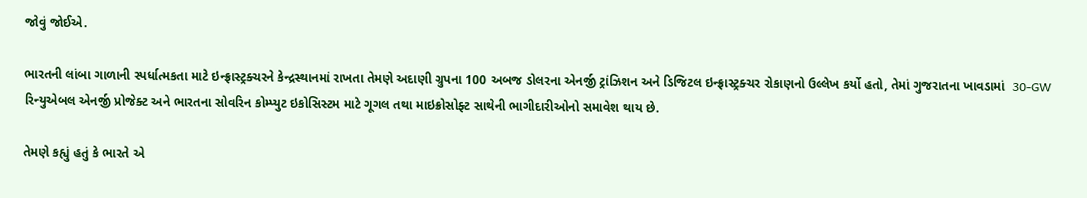જોવું જોઈએ.

ભારતની લાંબા ગાળાની સ્પર્ધાત્મકતા માટે ઇન્ફ્રાસ્ટ્રક્ચરને કેન્દ્રસ્થાનમાં રાખતા તેમણે અદાણી ગ્રુપના 100 અબજ ડોલરના એનર્જી ટ્રાંઝિશન અને ડિજિટલ ઇન્ફ્રાસ્ટ્રક્ચર રોકાણનો ઉલ્લેખ કર્યો હતો, તેમાં ગુજરાતના ખાવડામાં  30-GW રિન્યુએબલ એનર્જી પ્રોજેક્ટ અને ભારતના સોવરિન કોમ્પ્યુટ ઇકોસિસ્ટમ માટે ગૂગલ તથા માઇક્રોસોફ્ટ સાથેની ભાગીદારીઓનો સમાવેશ થાય છે.

તેમણે કહ્યું હતું કે ભારતે એ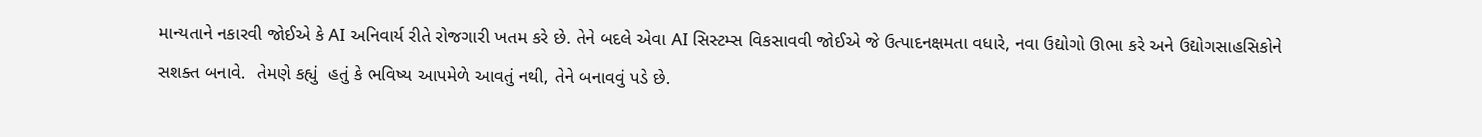માન્યતાને નકારવી જોઈએ કે AI અનિવાર્ય રીતે રોજગારી ખતમ કરે છે. તેને બદલે એવા AI સિસ્ટમ્સ વિકસાવવી જોઈએ જે ઉત્પાદનક્ષમતા વધારે, નવા ઉદ્યોગો ઊભા કરે અને ઉદ્યોગસાહસિકોને સશક્ત બનાવે.  તેમણે કહ્યું  હતું કે ભવિષ્ય આપમેળે આવતું નથી, તેને બનાવવું પડે છે.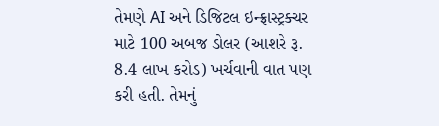તેમણે AI અને ડિજિટલ ઇન્ફ્રાસ્ટ્રક્ચર માટે 100 અબજ ડોલર (આશરે રૂ. 8.4 લાખ કરોડ) ખર્ચવાની વાત પણ કરી હતી. તેમનું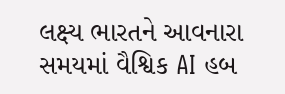લક્ષ્ય ભારતને આવનારા સમયમાં વૈશ્વિક AI હબ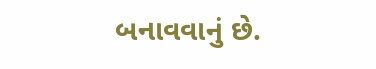બનાવવાનું છે.